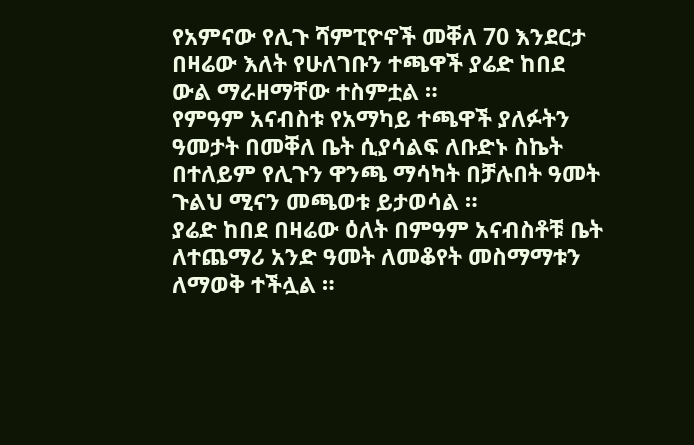የአምናው የሊጉ ሻምፒዮኖች መቐለ 70 እንደርታ በዛሬው እለት የሁለገቡን ተጫዋች ያሬድ ከበደ ውል ማራዘማቸው ተስምቷል ።
የምዓም አናብስቱ የአማካይ ተጫዋች ያለፉትን ዓመታት በመቐለ ቤት ሲያሳልፍ ለቡድኑ ስኬት በተለይም የሊጉን ዋንጫ ማሳካት በቻሉበት ዓመት ጉልህ ሚናን መጫወቱ ይታወሳል ።
ያሬድ ከበደ በዛሬው ዕለት በምዓም አናብስቶቹ ቤት ለተጨማሪ አንድ ዓመት ለመቆየት መስማማቱን ለማወቅ ተችሏል ።